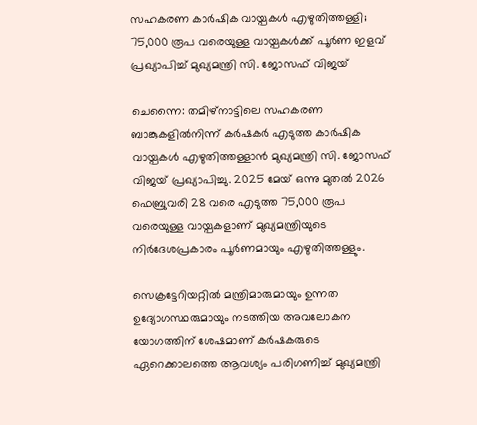സഹകരണ കാർഷിക വായ്പകൾ എഴുതിത്തള്ളി; 75,000 രൂപ വരെയുള്ള വായ്പകൾക്ക് പൂർണ ഇളവ് പ്രഖ്യാപിച്ച് മുഖ്യമന്ത്രി സി. ജോസഫ് വിജയ്

ചെന്നൈ: തമിഴ്‌നാട്ടിലെ സഹകരണ ബാങ്കുകളിൽനിന്ന് കർഷകർ എടുത്ത കാർഷിക വായ്പകൾ എഴുതിത്തള്ളാൻ മുഖ്യമന്ത്രി സി. ജോസഫ് വിജയ് പ്രഖ്യാപിച്ചു. 2025 മേയ് ഒന്നു മുതൽ 2026 ഫെബ്രുവരി 28 വരെ എടുത്ത 75,000 രൂപ വരെയുള്ള വായ്പകളാണ് മുഖ്യമന്ത്രിയുടെ നിർദേശപ്രകാരം പൂർണമായും എഴുതിത്തള്ളും.

സെക്രട്ടേറിയറ്റിൽ മന്ത്രിമാരുമായും ഉന്നത ഉദ്യോഗസ്ഥരുമായും നടത്തിയ അവലോകന യോഗത്തിന് ശേഷമാണ് കർഷകരുടെ ഏറെക്കാലത്തെ ആവശ്യം പരിഗണിച്ച് മുഖ്യമന്ത്രി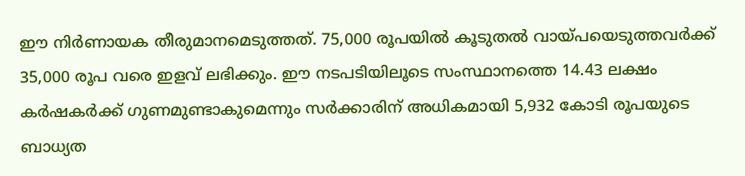ഈ നിർണായക തീരുമാനമെടുത്തത്. 75,000 രൂപയിൽ കൂടുതൽ വായ്പയെടുത്തവർക്ക് 35,000 രൂപ വരെ ഇളവ് ലഭിക്കും. ഈ നടപടിയിലൂടെ സംസ്ഥാനത്തെ 14.43 ലക്ഷം കർഷകർക്ക് ഗുണമുണ്ടാകുമെന്നും സർക്കാരിന് അധികമായി 5,932 കോടി രൂപയുടെ ബാധ്യത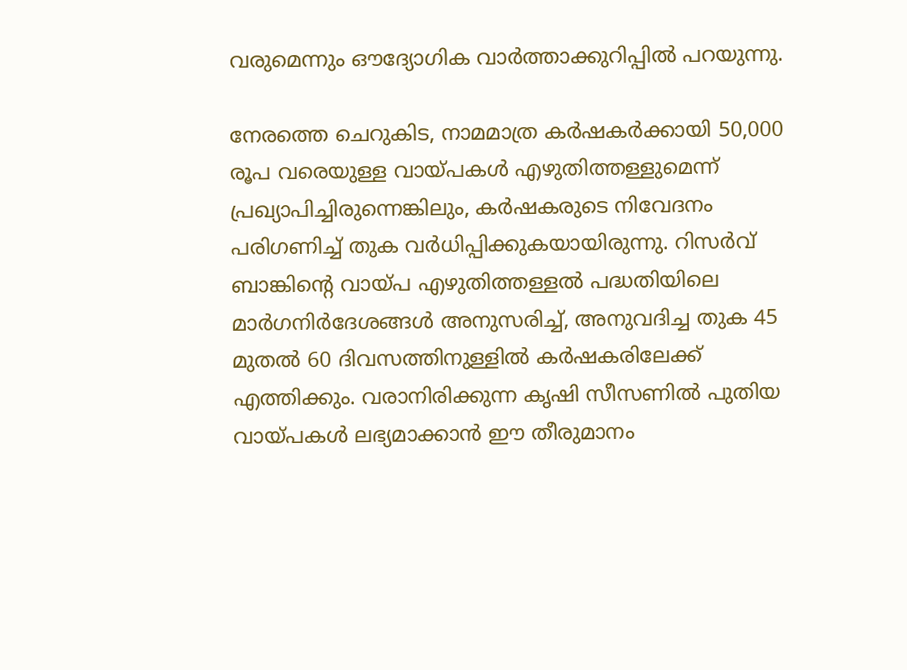വരുമെന്നും ഔദ്യോഗിക വാർത്താക്കുറിപ്പിൽ പറയുന്നു.

നേരത്തെ ചെറുകിട, നാമമാത്ര കർഷകർക്കായി 50,000 രൂപ വരെയുള്ള വായ്പകൾ എഴുതിത്തള്ളുമെന്ന് പ്രഖ്യാപിച്ചിരുന്നെങ്കിലും, കർഷകരുടെ നിവേദനം പരിഗണിച്ച് തുക വർധിപ്പിക്കുകയായിരുന്നു. റിസർവ് ബാങ്കിന്റെ വായ്പ എഴുതിത്തള്ളൽ പദ്ധതിയിലെ മാർഗനിർദേശങ്ങൾ അനുസരിച്ച്, അനുവദിച്ച തുക 45 മുതൽ 60 ദിവസത്തിനുള്ളിൽ കർഷകരിലേക്ക് എത്തിക്കും. വരാനിരിക്കുന്ന കൃഷി സീസണിൽ പുതിയ വായ്പകൾ ലഭ്യമാക്കാൻ ഈ തീരുമാനം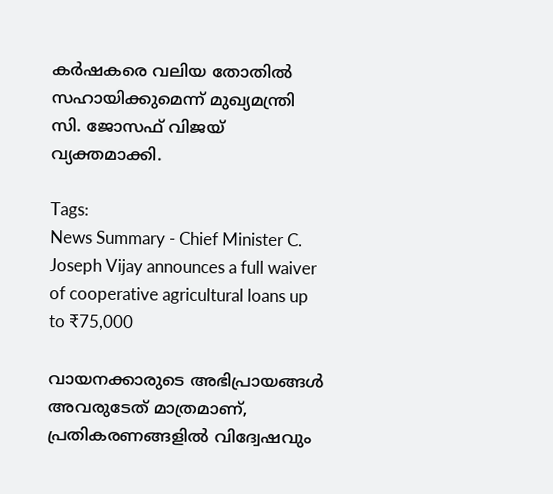കർഷകരെ വലിയ തോതിൽ സഹായിക്കുമെന്ന് മുഖ്യമന്ത്രി സി. ജോസഫ് വിജയ് വ്യക്തമാക്കി.

Tags:
News Summary - Chief Minister C. Joseph Vijay announces a full waiver of cooperative agricultural loans up to ₹75,000

വായനക്കാരുടെ അഭിപ്രായങ്ങള്‍ അവരുടേത് മാത്രമാണ്, പ്രതികരണങ്ങളിൽ വിദ്വേഷവും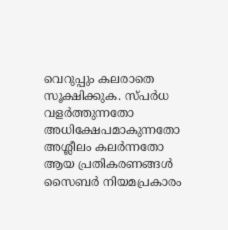വെറുപ്പും കലരാതെ സൂക്ഷിക്കുക. സ്പർധ വളർത്തുന്നതോ അധിക്ഷേപമാകുന്നതോ അശ്ലീലം കലർന്നതോ ആയ പ്രതികരണങ്ങൾ സൈബർ നിയമപ്രകാരം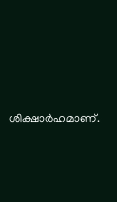ശിക്ഷാർഹമാണ്.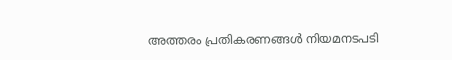അത്തരം പ്രതികരണങ്ങൾ നിയമനടപടി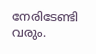നേരിടേണ്ടി വരും.